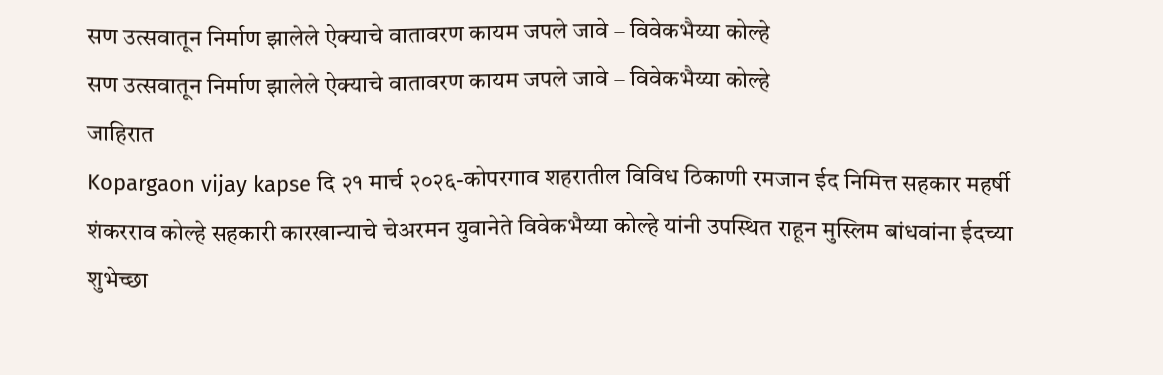सण उत्सवातून निर्माण झालेले ऐक्याचे वातावरण कायम जपले जावे – विवेकभैय्या कोल्हे
सण उत्सवातून निर्माण झालेले ऐक्याचे वातावरण कायम जपले जावे – विवेकभैय्या कोल्हे
जाहिरात
Kopargaon vijay kapse दि २१ मार्च २०२६-कोपरगाव शहरातील विविध ठिकाणी रमजान ईद निमित्त सहकार महर्षी शंकरराव कोल्हे सहकारी कारखान्याचे चेअरमन युवानेते विवेकभैय्या कोल्हे यांनी उपस्थित राहून मुस्लिम बांधवांना ईदच्या शुभेच्छा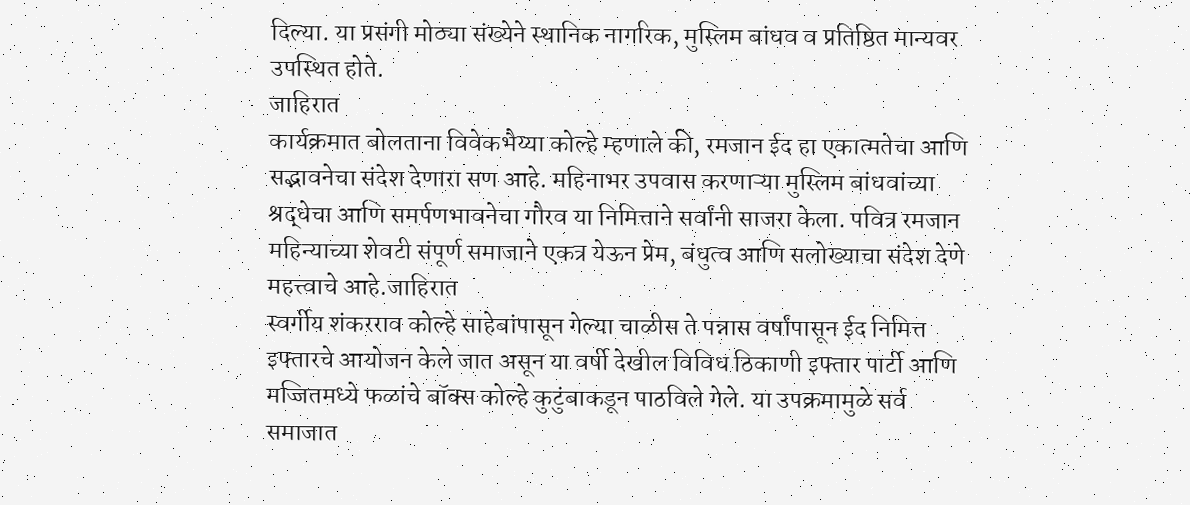दिल्या. या प्रसंगी मोठ्या संख्येने स्थानिक नागरिक, मुस्लिम बांधव व प्रतिष्ठित मान्यवर उपस्थित होते.
जाहिरात
कार्यक्रमात बोलताना विवेकभैय्या कोल्हे म्हणाले की, रमजान ईद हा एकात्मतेचा आणि सद्भावनेचा संदेश देणारा सण आहे. महिनाभर उपवास करणाऱ्या मुस्लिम बांधवांच्या श्रद्धेचा आणि समर्पणभावनेचा गौरव या निमित्ताने सर्वांनी साजरा केला. पवित्र रमजान महिन्याच्या शेवटी संपूर्ण समाजाने एकत्र येऊन प्रेम, बंधुत्व आणि सलोख्याचा संदेश देणे महत्त्वाचे आहे.जाहिरात
स्वर्गीय शंकरराव कोल्हे साहेबांपासून गेल्या चाळीस ते पन्नास वर्षांपासून ईद निमित्त इफ्तारचे आयोजन केले जात असून या वर्षी देखील विविध ठिकाणी इफ्तार पार्टी आणि मज्जितमध्ये फळांचे बॉक्स कोल्हे कुटुंबाकडून पाठविले गेले. या उपक्रमामुळे सर्व समाजात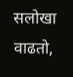सलोखा वाढतो,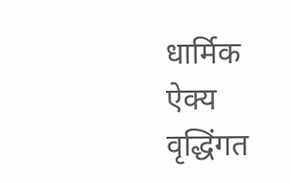धार्मिक ऐक्य वृद्धिंगत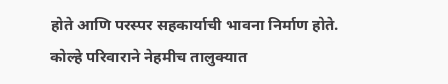होते आणि परस्पर सहकार्याची भावना निर्माण होते. कोल्हे परिवाराने नेहमीच तालुक्यात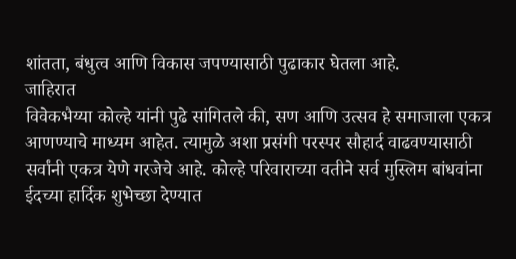शांतता, बंधुत्व आणि विकास जपण्यासाठी पुढाकार घेतला आहे.
जाहिरात
विवेकभैय्या कोल्हे यांनी पुढे सांगितले की, सण आणि उत्सव हे समाजाला एकत्र आणण्याचे माध्यम आहेत. त्यामुळे अशा प्रसंगी परस्पर सौहार्द वाढवण्यासाठी सर्वांनी एकत्र येणे गरजेचे आहे. कोल्हे परिवाराच्या वतीने सर्व मुस्लिम बांधवांना ईदच्या हार्दिक शुभेच्छा देण्यात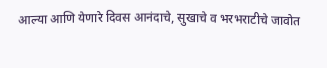आल्या आणि येणारे दिवस आनंदाचे, सुखाचे व भरभराटीचे जावोत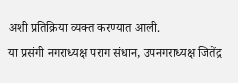अशी प्रतिक्रिया व्यक्त करण्यात आली.
या प्रसंगी नगराध्यक्ष पराग संधान, उपनगराध्यक्ष जितेंद्र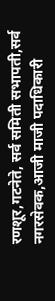रणशूर,गटनेते, सर्व समिती सभापती,सर्व नगरसेवक,आजी माजी पदाधिकारी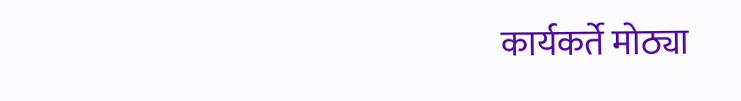कार्यकर्ते मोठ्या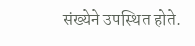संख्येने उपस्थित होते.